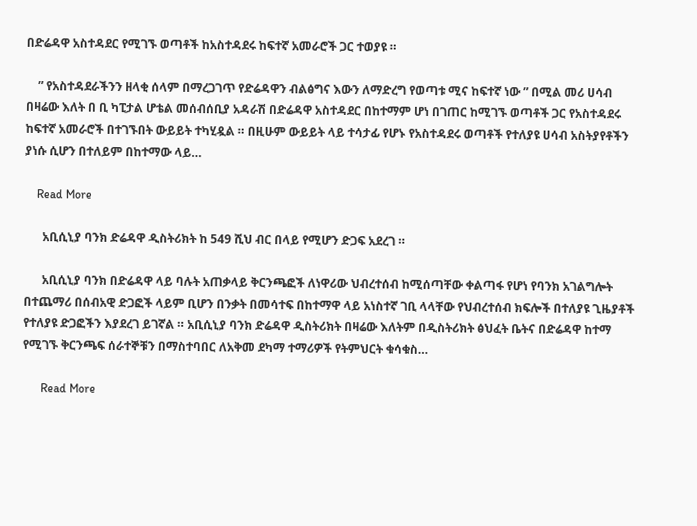በድሬዳዋ አስተዳደር የሚገኙ ወጣቶች ከአስተዳደሩ ከፍተኛ አመራሮች ጋር ተወያዩ ።

    ” የአስተዳደራችንን ዘላቂ ሰላም በማረጋገጥ የድሬዳዋን ብልፅግና እውን ለማድረግ የወጣቱ ሚና ከፍተኛ ነው ” በሚል መሪ ሀሳብ በዛሬው እለት በ ቢ ካፒታል ሆቴል መሰብሰቢያ አዳራሽ በድሬዳዋ አስተዳደር በከተማም ሆነ በገጠር ከሚገኙ ወጣቶች ጋር የአስተዳደሩ ከፍተኛ አመራሮች በተገኙበት ውይይት ተካሂዷል ። በዚሁም ውይይት ላይ ተሳታፊ የሆኑ የአስተዳደሩ ወጣቶች የተለያዩ ሀሳብ አስትያየቶችን ያነሱ ሲሆን በተለይም በከተማው ላይ…

    Read More

      አቢሲኒያ ባንክ ድሬዳዋ ዲስትሪክት ከ 549 ሺህ ብር በላይ የሚሆን ድጋፍ አደረገ ።

      አቢሲኒያ ባንክ በድሬዳዋ ላይ ባሉት አጠቃላይ ቅርንጫፎች ለነዋሪው ህብረተሰብ ከሚሰጣቸው ቀልጣፋ የሆነ የባንክ አገልግሎት በተጨማሪ በሰብአዊ ድጋፎች ላይም ቢሆን በንቃት በመሳተፍ በከተማዋ ላይ አነስተኛ ገቢ ላላቸው የህብረተሰብ ክፍሎች በተለያዩ ጊዜያቶች የተለያዩ ድጋፎችን እያደረገ ይገኛል ። አቢሲኒያ ባንክ ድሬዳዋ ዲስትሪክት በዛሬው እለትም በዲስትሪክት ፅህፈት ቤትና በድሬዳዋ ከተማ የሚገኙ ቅርንጫፍ ሰራተኞቹን በማስተባበር ለአቅመ ደካማ ተማሪዎች የትምህርት ቁሳቁስ…

      Read More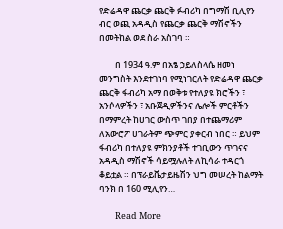የድሬዳዋ ጨርቃ ጨርቅ ፉብሪካ በግማሽ ቢሊየን ብር ወጪ አዳዲስ የጨርቃ ጨርቅ ማሽኖችን በመትከል ወደ ስራ አስገባ ።

        በ 1934 ዓ.ም በአፄ ኃይለስላሴ ዘመነ መንግስት እንደተገነባ የሚነገርለት የድሬዳዋ ጨርቃ ጨርቅ ፋብሪካ አማ በወቅቱ የተለያዩ ክሮችን ፣ አንሶላዎችን ፣ አቡጀዲዎችንና ሌሎች ምርቶችን በማምረት ከሀገር ውስጥ ገበያ በተጨማሪም ለአውሮፖ ሀገራትም ጭምር ያቀርብ ነበር ። ይህም ፋብሪካ በተለያዩ ምክንያቶች ተገቢውን ጥገናና አዳዲስ ማሽኖች ሳይሟሉለት ለኪሳራ ተዳርጎ ቆይቷል ። በፕራይቬታይዜሽን ህግ መሠረት ከልማት ባንክ በ 160 ሚሊየን…

        Read More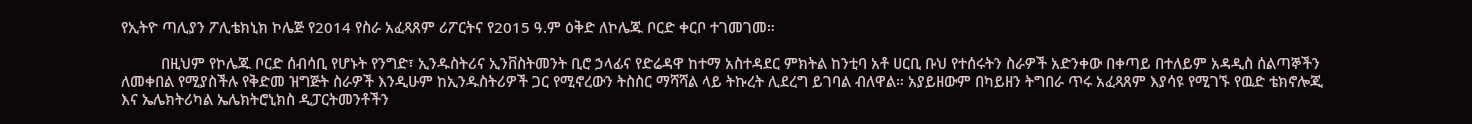የኢትዮ ጣሊያን ፖሊቴክኒክ ኮሌጅ የ2014 የስራ አፈጻጸም ሪፖርትና የ2015 ዓ.ም ዕቅድ ለኮሌጁ ቦርድ ቀርቦ ተገመገመ።

          በዚህም የኮሌጁ ቦርድ ሰብሳቢ የሆኑት የንግድ፣ ኢንዱስትሪና ኢንቨስትመንት ቢሮ ኃላፊና የድሬዳዋ ከተማ አስተዳደር ምክትል ከንቲባ አቶ ሀርቢ ቡህ የተሰሩትን ስራዎች አድንቀው በቀጣይ በተለይም አዳዲስ ሰልጣኞችን ለመቀበል የሚያስችሉ የቅድመ ዝግጅት ስራዎች እንዲሁም ከኢንዱስትሪዎች ጋር የሚኖረውን ትስስር ማሻሻል ላይ ትኩረት ሊደረግ ይገባል ብለዋል። አያይዘውም በካይዘን ትግበራ ጥሩ አፈጻጸም እያሳዩ የሚገኙ የዉድ ቴክኖሎጂ እና ኤሌክትሪካል ኤሌክትሮኒክስ ዲፓርትመንቶችን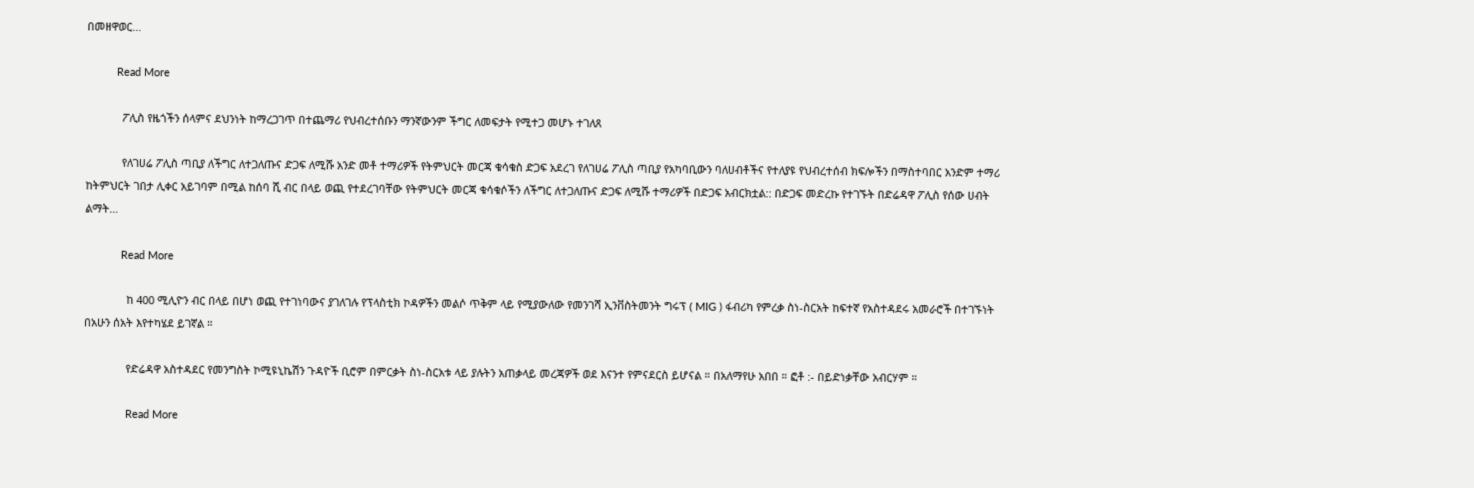በመዘዋወር…

          Read More

            ፖሊስ የዜጎችን ሰላምና ደህንነት ከማረጋገጥ በተጨማሪ የህብረተሰቡን ማንኛውንም ችግር ለመፍታት የሚተጋ መሆኑ ተገለጸ

            የለገሀሬ ፖሊስ ጣቢያ ለችግር ለተጋለጡና ድጋፍ ለሚሹ አንድ መቶ ተማሪዎች የትምህርት መርጃ ቁሳቁስ ድጋፍ አደረገ የለገሀሬ ፖሊስ ጣቢያ የአካባቢውን ባለሀብቶችና የተለያዩ የህብረተሰብ ክፍሎችን በማስተባበር አንድም ተማሪ ከትምህርት ገበታ ሊቀር አይገባም በሚል ከሰባ ሺ ብር በላይ ወጪ የተደረገባቸው የትምህርት መርጃ ቁሳቁሶችን ለችግር ለተጋለጡና ድጋፍ ለሚሹ ተማሪዎች በድጋፍ አብርክቷል:: በድጋፍ መድረኩ የተገኙት በድሬዳዋ ፖሊስ የሰው ሀብት ልማት…

            Read More

              ከ 400 ሚሊዮን ብር በላይ በሆነ ወጪ የተገነባውና ያገለገሉ የፕላስቲክ ኮዳዎችን መልሶ ጥቅም ላይ የሚያውለው የመንገሻ ኢንቨስትመንት ግሩፕ ( MIG ) ፋብሪካ የምረቃ ስነ-ስርአት ከፍተኛ የአስተዳደሩ አመራሮች በተገኙነት በአሁን ሰአት እየተካሄደ ይገኛል ።

              የድሬዳዋ አስተዳደር የመንግስት ኮሚዩኒኬሽን ጉዳዮች ቢሮም በምርቃት ስነ-ስርአቱ ላይ ያሉትን አጠቃላይ መረጃዎች ወደ እናንተ የምናደርስ ይሆናል ። በአለማየሁ አበበ ። ፎቶ :- በይድነቃቸው አብርሃም ።

              Read More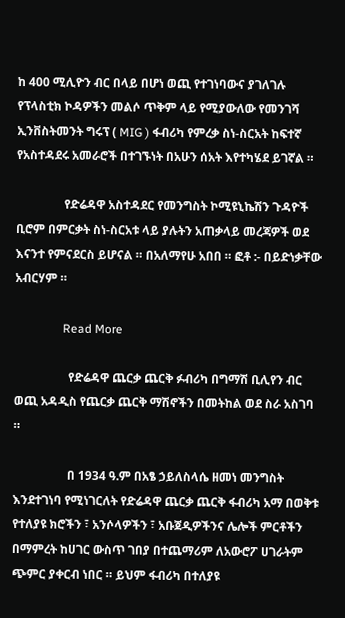ከ 400 ሚሊዮን ብር በላይ በሆነ ወጪ የተገነባውና ያገለገሉ የፕላስቲክ ኮዳዎችን መልሶ ጥቅም ላይ የሚያውለው የመንገሻ ኢንቨስትመንት ግሩፕ ( MIG ) ፋብሪካ የምረቃ ስነ-ስርአት ከፍተኛ የአስተዳደሩ አመራሮች በተገኙነት በአሁን ሰአት እየተካሄደ ይገኛል ።

                የድሬዳዋ አስተዳደር የመንግስት ኮሚዩኒኬሽን ጉዳዮች ቢሮም በምርቃት ስነ-ስርአቱ ላይ ያሉትን አጠቃላይ መረጃዎች ወደ እናንተ የምናደርስ ይሆናል ። በአለማየሁ አበበ ። ፎቶ :- በይድነቃቸው አብርሃም ።

                Read More

                  የድሬዳዋ ጨርቃ ጨርቅ ፉብሪካ በግማሽ ቢሊየን ብር ወጪ አዳዲስ የጨርቃ ጨርቅ ማሽኖችን በመትከል ወደ ስራ አስገባ ።

                  በ 1934 ዓ.ም በአፄ ኃይለስላሴ ዘመነ መንግስት እንደተገነባ የሚነገርለት የድሬዳዋ ጨርቃ ጨርቅ ፋብሪካ አማ በወቅቱ የተለያዩ ክሮችን ፣ አንሶላዎችን ፣ አቡጀዲዎችንና ሌሎች ምርቶችን በማምረት ከሀገር ውስጥ ገበያ በተጨማሪም ለአውሮፖ ሀገራትም ጭምር ያቀርብ ነበር ። ይህም ፋብሪካ በተለያዩ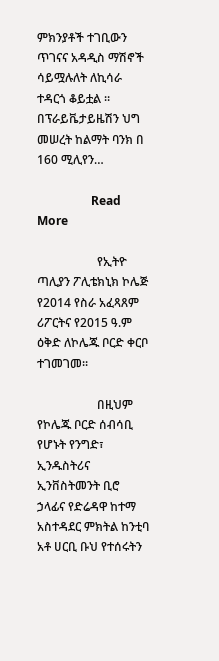ምክንያቶች ተገቢውን ጥገናና አዳዲስ ማሽኖች ሳይሟሉለት ለኪሳራ ተዳርጎ ቆይቷል ። በፕራይቬታይዜሽን ህግ መሠረት ከልማት ባንክ በ 160 ሚሊየን…

                  Read More

                    የኢትዮ ጣሊያን ፖሊቴክኒክ ኮሌጅ የ2014 የስራ አፈጻጸም ሪፖርትና የ2015 ዓ.ም ዕቅድ ለኮሌጁ ቦርድ ቀርቦ ተገመገመ።

                    በዚህም የኮሌጁ ቦርድ ሰብሳቢ የሆኑት የንግድ፣ ኢንዱስትሪና ኢንቨስትመንት ቢሮ ኃላፊና የድሬዳዋ ከተማ አስተዳደር ምክትል ከንቲባ አቶ ሀርቢ ቡህ የተሰሩትን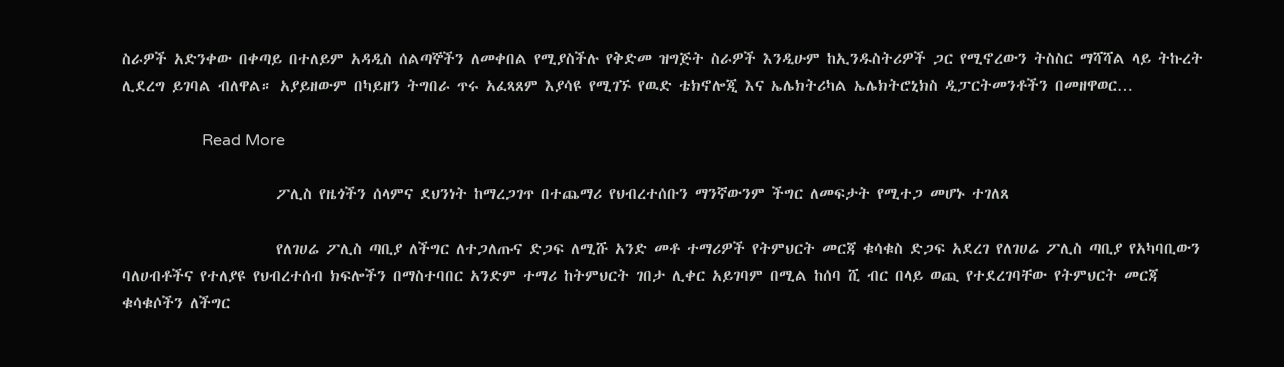ስራዎች አድንቀው በቀጣይ በተለይም አዳዲስ ሰልጣኞችን ለመቀበል የሚያስችሉ የቅድመ ዝግጅት ስራዎች እንዲሁም ከኢንዱስትሪዎች ጋር የሚኖረውን ትስስር ማሻሻል ላይ ትኩረት ሊደረግ ይገባል ብለዋል። አያይዘውም በካይዘን ትግበራ ጥሩ አፈጻጸም እያሳዩ የሚገኙ የዉድ ቴክኖሎጂ እና ኤሌክትሪካል ኤሌክትሮኒክስ ዲፓርትመንቶችን በመዘዋወር…

                    Read More

                      ፖሊስ የዜጎችን ሰላምና ደህንነት ከማረጋገጥ በተጨማሪ የህብረተሰቡን ማንኛውንም ችግር ለመፍታት የሚተጋ መሆኑ ተገለጸ

                      የለገሀሬ ፖሊስ ጣቢያ ለችግር ለተጋለጡና ድጋፍ ለሚሹ አንድ መቶ ተማሪዎች የትምህርት መርጃ ቁሳቁስ ድጋፍ አደረገ የለገሀሬ ፖሊስ ጣቢያ የአካባቢውን ባለሀብቶችና የተለያዩ የህብረተሰብ ክፍሎችን በማስተባበር አንድም ተማሪ ከትምህርት ገበታ ሊቀር አይገባም በሚል ከሰባ ሺ ብር በላይ ወጪ የተደረገባቸው የትምህርት መርጃ ቁሳቁሶችን ለችግር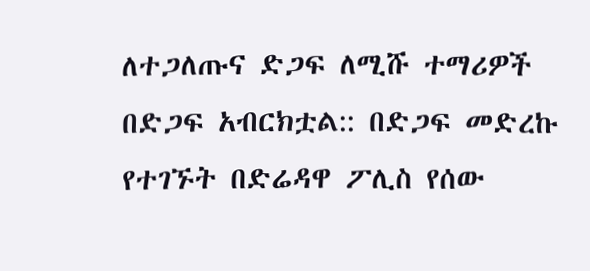ለተጋለጡና ድጋፍ ለሚሹ ተማሪዎች በድጋፍ አብርክቷል:: በድጋፍ መድረኩ የተገኙት በድሬዳዋ ፖሊስ የሰው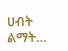ሀብት ልማት…